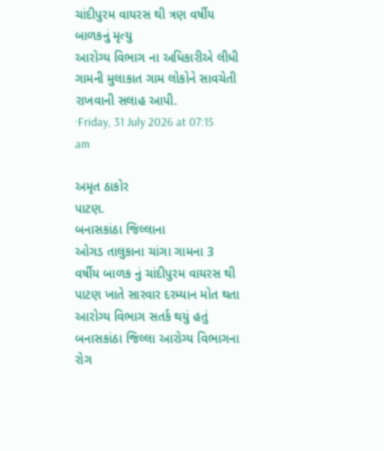ચાંદીપુરમ વાયરસ થી ત્રણ વર્ષીય બાળકનું મૃત્યુ
આરોગ્ય વિભાગ ના અધિકારીએ લીધી ગામની મુલાકાત ગામ લોકોને સાવચેતી રાખવાની સલાહ આપી.
·Friday, 31 July 2026 at 07:15 am

અમૃત ઠાકોર
પાટણ.
બનાસકાંઠા જિલ્લાના
ઓગડ તાલુકાના ચાંગા ગામના 3 વર્ષીય બાળક નું ચાંદીપુરમ વાયરસ થી પાટણ ખાતે સારવાર દરમ્યાન મોત થતા આરોગ્ય વિભાગ સતર્ક થયું હતું બનાસકાંઠા જિલ્લા આરોગ્ય વિભાગના રોગ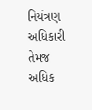નિયંત્રણ અધિકારી તેમજ અધિક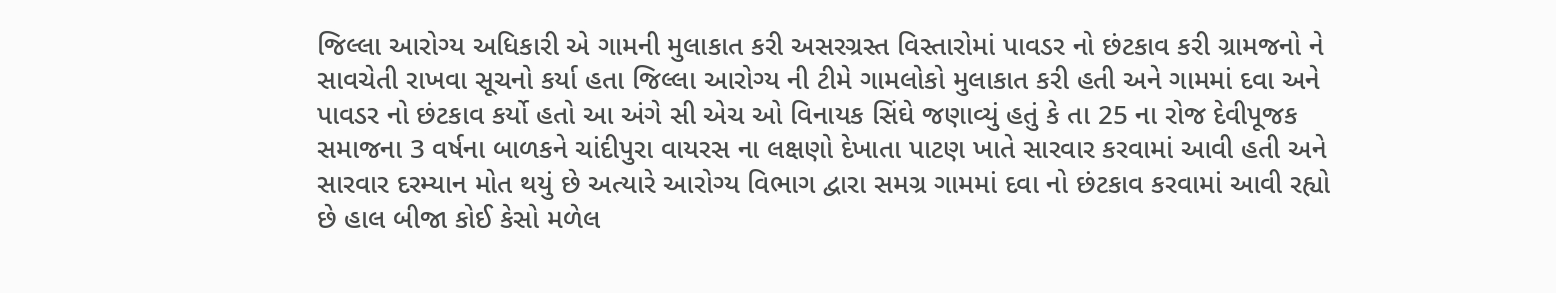જિલ્લા આરોગ્ય અધિકારી એ ગામની મુલાકાત કરી અસરગ્રસ્ત વિસ્તારોમાં પાવડર નો છંટકાવ કરી ગ્રામજનો ને સાવચેતી રાખવા સૂચનો કર્યા હતા જિલ્લા આરોગ્ય ની ટીમે ગામલોકો મુલાકાત કરી હતી અને ગામમાં દવા અને પાવડર નો છંટકાવ કર્યો હતો આ અંગે સી એચ ઓ વિનાયક સિંઘે જણાવ્યું હતું કે તા 25 ના રોજ દેવીપૂજક સમાજના 3 વર્ષના બાળકને ચાંદીપુરા વાયરસ ના લક્ષણો દેખાતા પાટણ ખાતે સારવાર કરવામાં આવી હતી અને સારવાર દરમ્યાન મોત થયું છે અત્યારે આરોગ્ય વિભાગ દ્વારા સમગ્ર ગામમાં દવા નો છંટકાવ કરવામાં આવી રહ્યો છે હાલ બીજા કોઈ કેસો મળેલ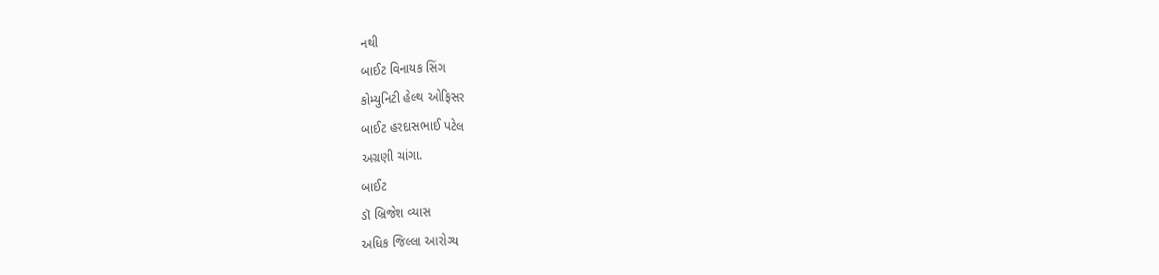નથી
બાઈટ વિનાયક સિંગ
કોમ્યુનિટી હેલ્થ ઓફિસર
બાઈટ હરદાસભાઈ પટેલ
અગ્રણી ચાંગા.
બાઈટ
ડૉ બ્રિજેશ વ્યાસ
અધિક જિલ્લા આરોગ્ય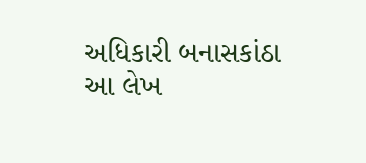અધિકારી બનાસકાંઠા
આ લેખ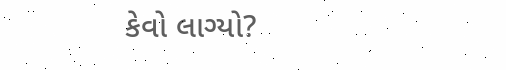કેવો લાગ્યો?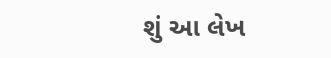શું આ લેખ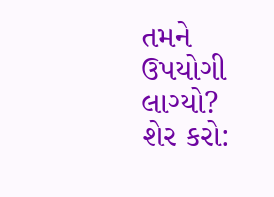તમને ઉપયોગી લાગ્યો? શેર કરો: